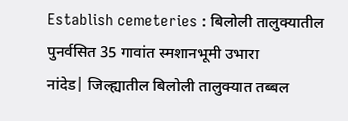Establish cemeteries : बिलोली तालुक्यातील पुनर्वसित 35 गावांत स्मशानभूमी उभारा
नांदेड| जिल्ह्यातील बिलोली तालुक्यात तब्बल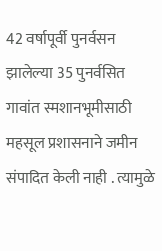42 वर्षापूर्वी पुनर्वसन झालेल्या 35 पुनर्वसित गावांत स्मशानभूमीसाठी महसूल प्रशासनाने जमीन संपादित केली नाही . त्यामुळे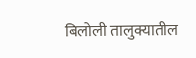बिलोली तालुक्यातील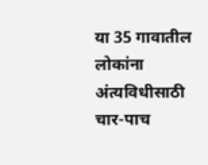या 35 गावातील लोकांना अंत्यविधीसाठी चार-पाच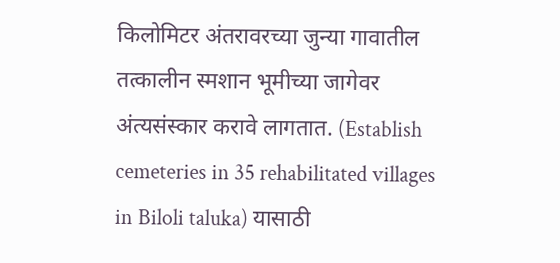किलोमिटर अंतरावरच्या जुन्या गावातील तत्कालीन स्मशान भूमीच्या जागेवर अंत्यसंस्कार करावे लागतात. (Establish cemeteries in 35 rehabilitated villages in Biloli taluka) यासाठी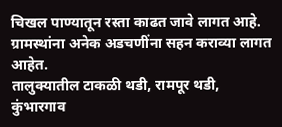चिखल पाण्यातून रस्ता काढत जावे लागत आहे. ग्रामस्थांना अनेक अडचणींना सहन कराव्या लागत आहेत.
तालुक्यातील टाकळी थडी, रामपूर थडी, कुंभारगाव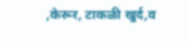,केरूर, टाकळी खुर्द,व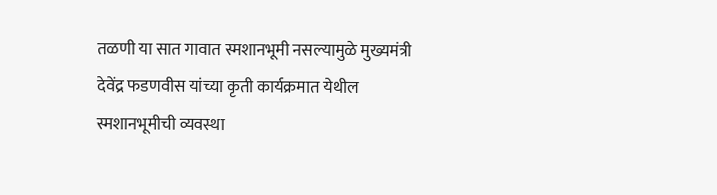तळणी या सात गावात स्मशानभूमी नसल्यामुळे मुख्यमंत्री देवेंद्र फडणवीस यांच्या कृती कार्यक्रमात येथील स्मशानभूमीची व्यवस्था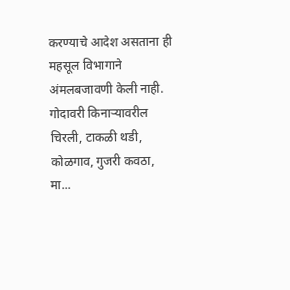करण्याचे आदेश असताना ही महसूल विभागाने अंमलबजावणी केली नाही. गोदावरी किनाऱ्यावरील चिरली, टाकळी थडी, कोळगाव, गुजरी कवठा, मा...